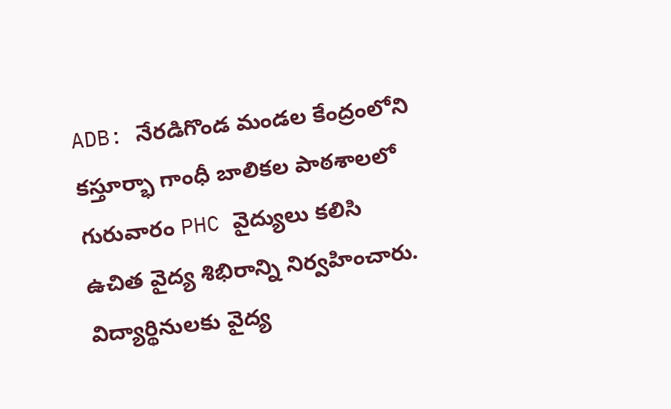ADB: నేరడిగొండ మండల కేంద్రంలోని కస్తూర్భా గాంధీ బాలికల పాఠశాలలో గురువారం PHC వైద్యులు కలిసి ఉచిత వైద్య శిభిరాన్ని నిర్వహించారు. విద్యార్థినులకు వైద్య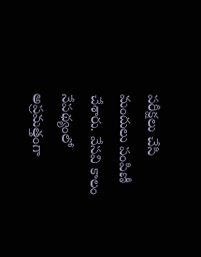పరీక్షలు చేసి మందులు పంపిణీ చేశారు. వేసవి కాలం నేపథ్యంలో అప్రమత్తంగా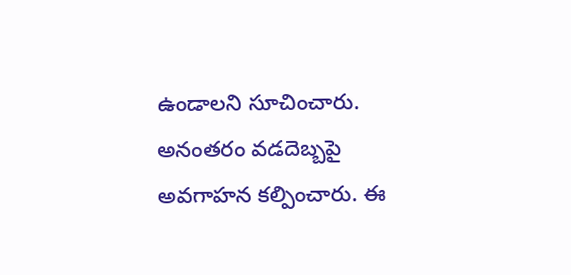ఉండాలని సూచించారు. అనంతరం వడదెబ్బపై అవగాహన కల్పించారు. ఈ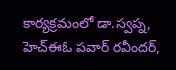కార్యక్రమంలో డా.స్వప్న, హెచ్ఈఓ పవార్ రవీందర్,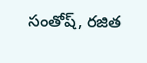సంతోష్, రజిత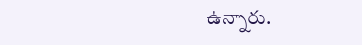ఉన్నారు.